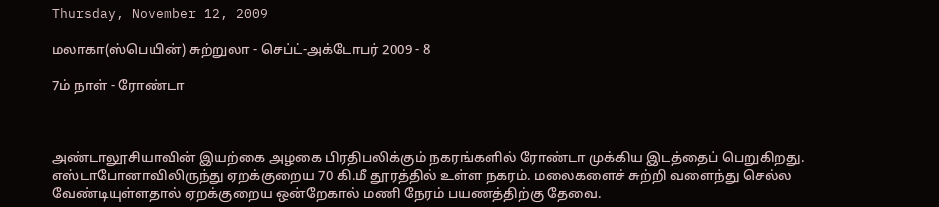Thursday, November 12, 2009

மலாகா(ஸ்பெயின்) சுற்றுலா - செப்ட்-அக்டோபர் 2009 - 8

7ம் நாள் - ரோண்டா



அண்டாலூசியாவின் இயற்கை அழகை பிரதிபலிக்கும் நகரங்களில் ரோண்டா முக்கிய இடத்தைப் பெறுகிறது. எஸ்டாபோனாவிலிருந்து ஏறக்குறைய 70 கி.மீ தூரத்தில் உள்ள நகரம். மலைகளைச் சுற்றி வளைந்து செல்ல வேண்டியுள்ளதால் ஏறக்குறைய ஒன்றேகால் மணி நேரம் பயணத்திற்கு தேவை.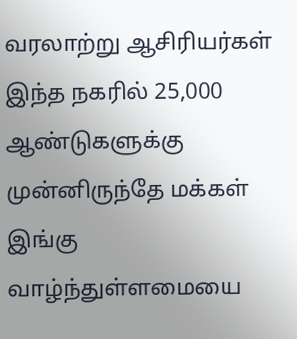வரலாற்று ஆசிரியர்கள் இந்த நகரில் 25,000 ஆண்டுகளுக்கு முன்னிருந்தே மக்கள் இங்கு வாழ்ந்துள்ளமையை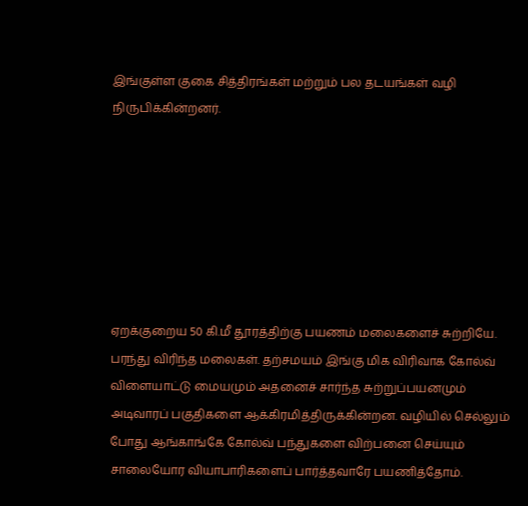இங்குள்ள குகை சித்திரங்கள் மற்றும் பல தடயங்கள் வழி நிருபிக்கின்றனர்.







ஏறக்குறைய 50 கி.மீ தூரத்திற்கு பயணம் மலைகளைச் சுற்றியே. பரந்து விரிந்த மலைகள். தற்சமயம் இங்கு மிக விரிவாக கோல்வ் விளையாட்டு மையமும் அதனைச் சார்ந்த சுற்றுப்பயனமும் அடிவாரப் பகுதிகளை ஆக்கிரமித்திருக்கின்றன. வழியில் செல்லும் போது ஆங்காங்கே கோல்வ் பந்துகளை விற்பனை செய்யும் சாலையோர வியாபாரிகளைப் பார்த்தவாரே பயணித்தோம்.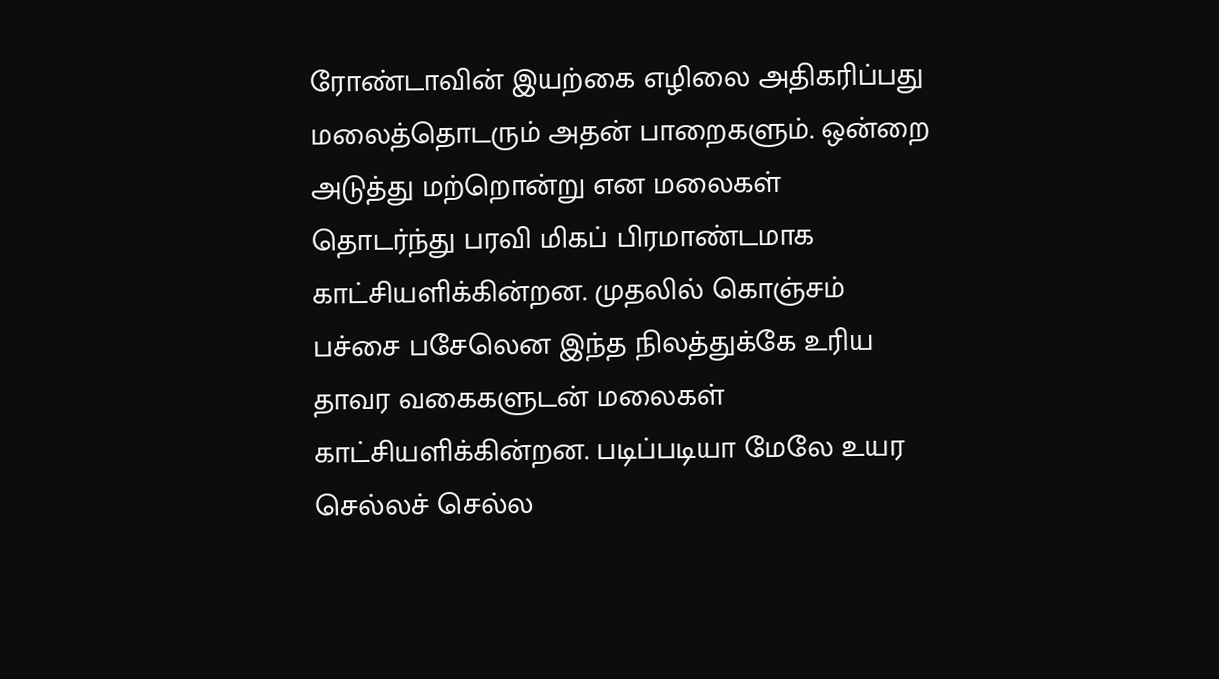ரோண்டாவின் இயற்கை எழிலை அதிகரிப்பது மலைத்தொடரும் அதன் பாறைகளும். ஒன்றை அடுத்து மற்றொன்று என மலைகள் தொடர்ந்து பரவி மிகப் பிரமாண்டமாக காட்சியளிக்கின்றன. முதலில் கொஞ்சம் பச்சை பசேலென இந்த நிலத்துக்கே உரிய தாவர வகைகளுடன் மலைகள் காட்சியளிக்கின்றன. படிப்படியா மேலே உயர செல்லச் செல்ல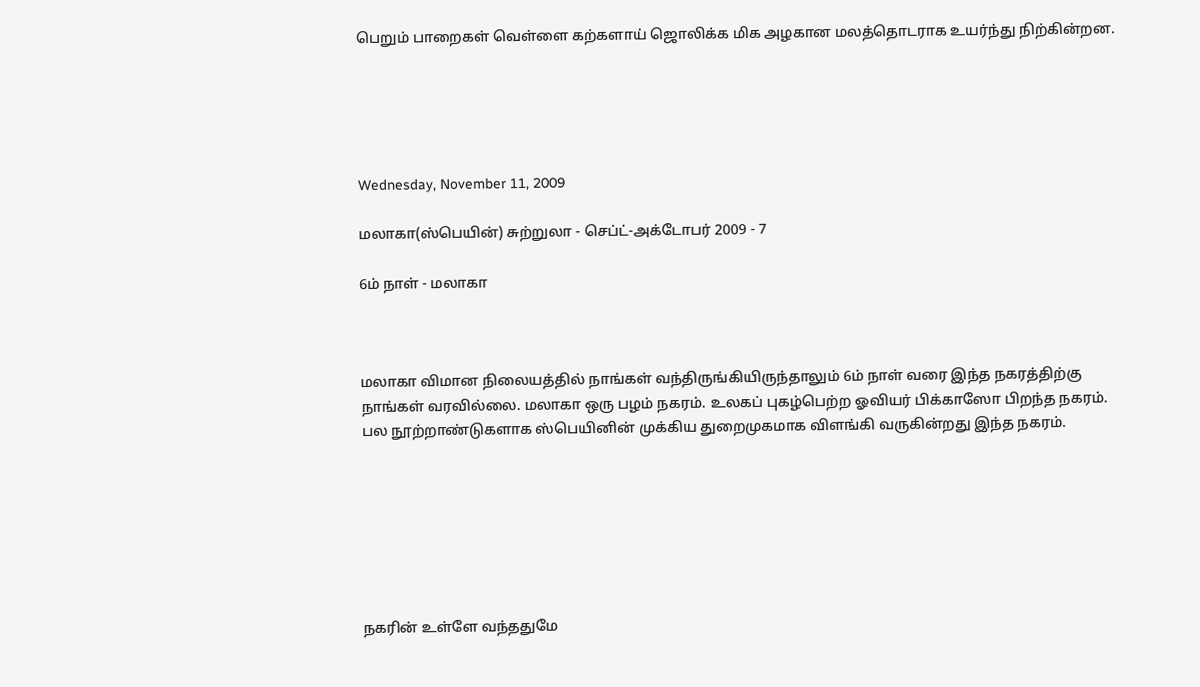பெறும் பாறைகள் வெள்ளை கற்களாய் ஜொலிக்க மிக அழகான மலத்தொடராக உயர்ந்து நிற்கின்றன.





Wednesday, November 11, 2009

மலாகா(ஸ்பெயின்) சுற்றுலா - செப்ட்-அக்டோபர் 2009 - 7

6ம் நாள் - மலாகா



மலாகா விமான நிலையத்தில் நாங்கள் வந்திருங்கியிருந்தாலும் 6ம் நாள் வரை இந்த நகரத்திற்கு நாங்கள் வரவில்லை. மலாகா ஒரு பழம் நகரம். உலகப் புகழ்பெற்ற ஓவியர் பிக்காஸோ பிறந்த நகரம். பல நூற்றாண்டுகளாக ஸ்பெயினின் முக்கிய துறைமுகமாக விளங்கி வருகின்றது இந்த நகரம்.







நகரின் உள்ளே வந்ததுமே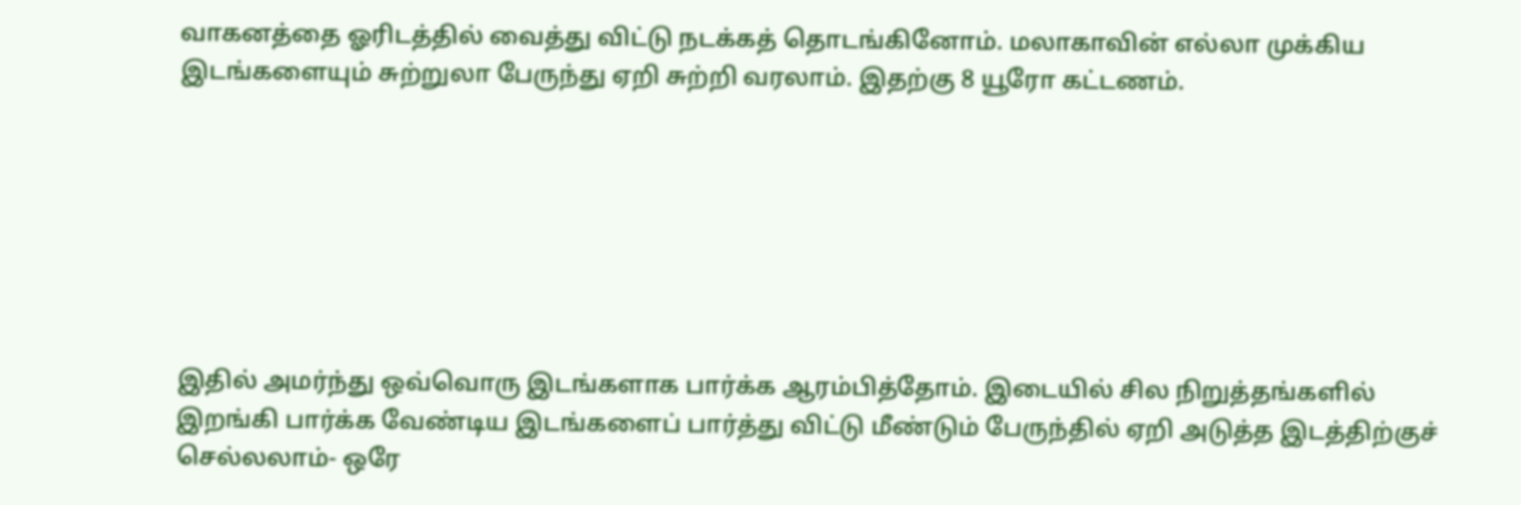வாகனத்தை ஓரிடத்தில் வைத்து விட்டு நடக்கத் தொடங்கினோம். மலாகாவின் எல்லா முக்கிய இடங்களையும் சுற்றுலா பேருந்து ஏறி சுற்றி வரலாம். இதற்கு 8 யூரோ கட்டணம்.







இதில் அமர்ந்து ஒவ்வொரு இடங்களாக பார்க்க ஆரம்பித்தோம். இடையில் சில நிறுத்தங்களில் இறங்கி பார்க்க வேண்டிய இடங்களைப் பார்த்து விட்டு மீண்டும் பேருந்தில் ஏறி அடுத்த இடத்திற்குச் செல்லலாம்- ஒரே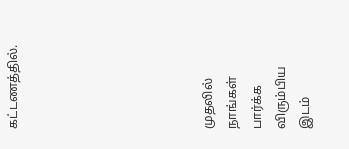கட்டணத்தில்.







முதலில் நாங்கள் பார்க்க விரும்பிய இடம்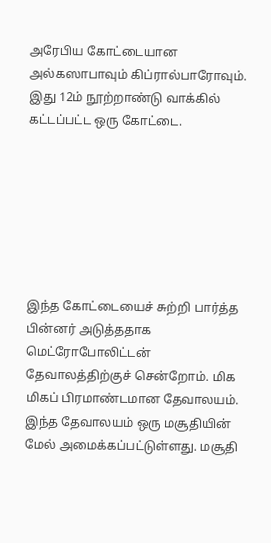அரேபிய கோட்டையான அல்கஸாபாவும் கிப்ரால்பாரோவும். இது 12ம் நூற்றாண்டு வாக்கில் கட்டப்பட்ட ஒரு கோட்டை.







இந்த கோட்டையைச் சுற்றி பார்த்த பின்னர் அடுத்ததாக மெட்ரோபோலிட்டன் தேவாலத்திற்குச் சென்றோம். மிக மிகப் பிரமாண்டமான தேவாலயம். இந்த தேவாலயம் ஒரு மசூதியின் மேல் அமைக்கப்பட்டுள்ளது. மசூதி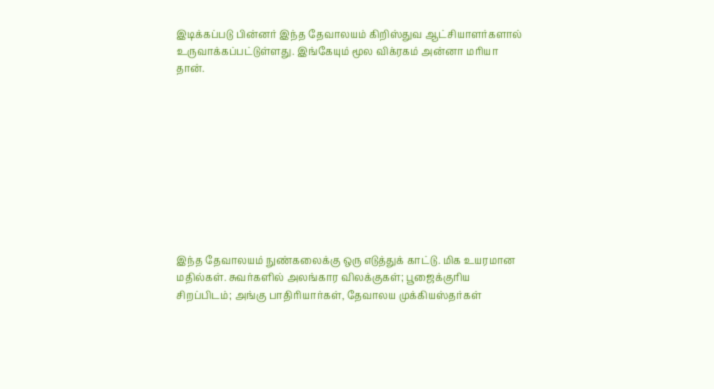இடிக்கப்படு பின்னர் இந்த தேவாலயம் கிறிஸ்துவ ஆட்சியாளர்களால் உருவாக்கப்பட்டுள்ளது. இங்கேயும் மூல விக்ரகம் அன்னா மரியா தான்.










இந்த தேவாலயம் நுண்கலைக்கு ஒரு எடுத்துக் காட்டு. மிக உயரமான மதில்கள். சுவர்களில் அலங்கார விலக்குகள்; பூஜைக்குரிய சிறப்பிடம்; அங்கு பாதிரியார்கள், தேவாலய முக்கியஸ்தர்கள்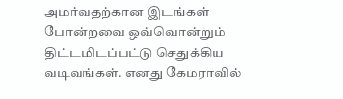அமர்வதற்கான இடங்கள் போன்றவை ஒவ்வொன்றும் திட்டமிடப்பட்டு செதுக்கிய வடிவங்கள். எனது கேமராவில்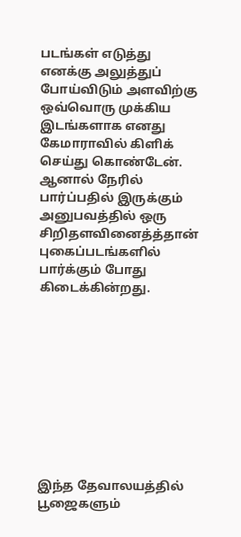படங்கள் எடுத்து எனக்கு அலுத்துப் போய்விடும் அளவிற்கு ஒவ்வொரு முக்கிய இடங்களாக எனது கேமாராவில் கிளிக் செய்து கொண்டேன். ஆனால் நேரில் பார்ப்பதில் இருக்கும் அனுபவத்தில் ஒரு சிறிதளவினைத்த்தான் புகைப்படங்களில் பார்க்கும் போது கிடைக்கின்றது.










இந்த தேவாலயத்தில் பூஜைகளும்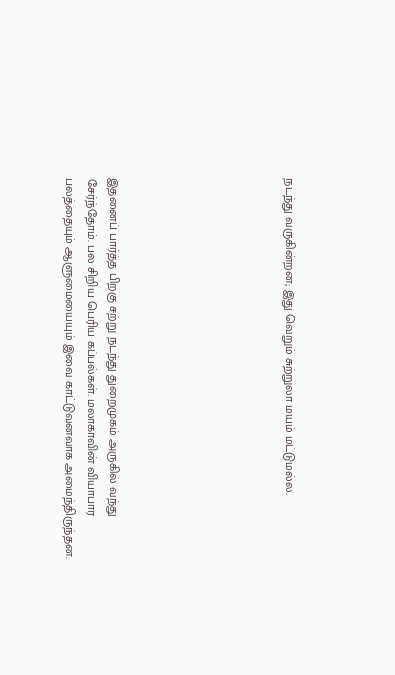நடந்து வருகின்றன; இது வெறும் சுற்றுலா மயம் மட்டுமல்ல.







இதனைப் பார்த்த பிறகு சற்று நடந்து துறைமுகம் அருகில் வந்து சேர்ந்தோம். பல சிறிய பெரிய கப்பல்கள். மலாகாவின் வியாபார பலத்தையும் ஆளுமையையும் இவை காட்டுவனவாக அமைந்திருந்தன.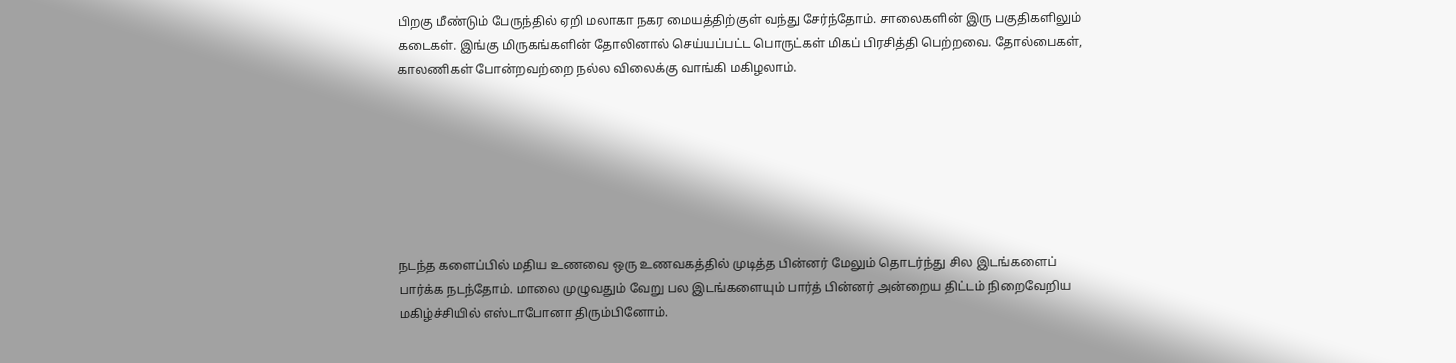பிறகு மீண்டும் பேருந்தில் ஏறி மலாகா நகர மையத்திற்குள் வந்து சேர்ந்தோம். சாலைகளின் இரு பகுதிகளிலும் கடைகள். இங்கு மிருகங்களின் தோலினால் செய்யப்பட்ட பொருட்கள் மிகப் பிரசித்தி பெற்றவை. தோல்பைகள், காலணிகள் போன்றவற்றை நல்ல விலைக்கு வாங்கி மகிழலாம்.







நடந்த களைப்பில் மதிய உணவை ஒரு உணவகத்தில் முடித்த பின்னர் மேலும் தொடர்ந்து சில இடங்களைப் பார்க்க நடந்தோம். மாலை முழுவதும் வேறு பல இடங்களையும் பார்த் பின்னர் அன்றைய திட்டம் நிறைவேறிய மகிழ்ச்சியில் எஸ்டாபோனா திரும்பினோம்.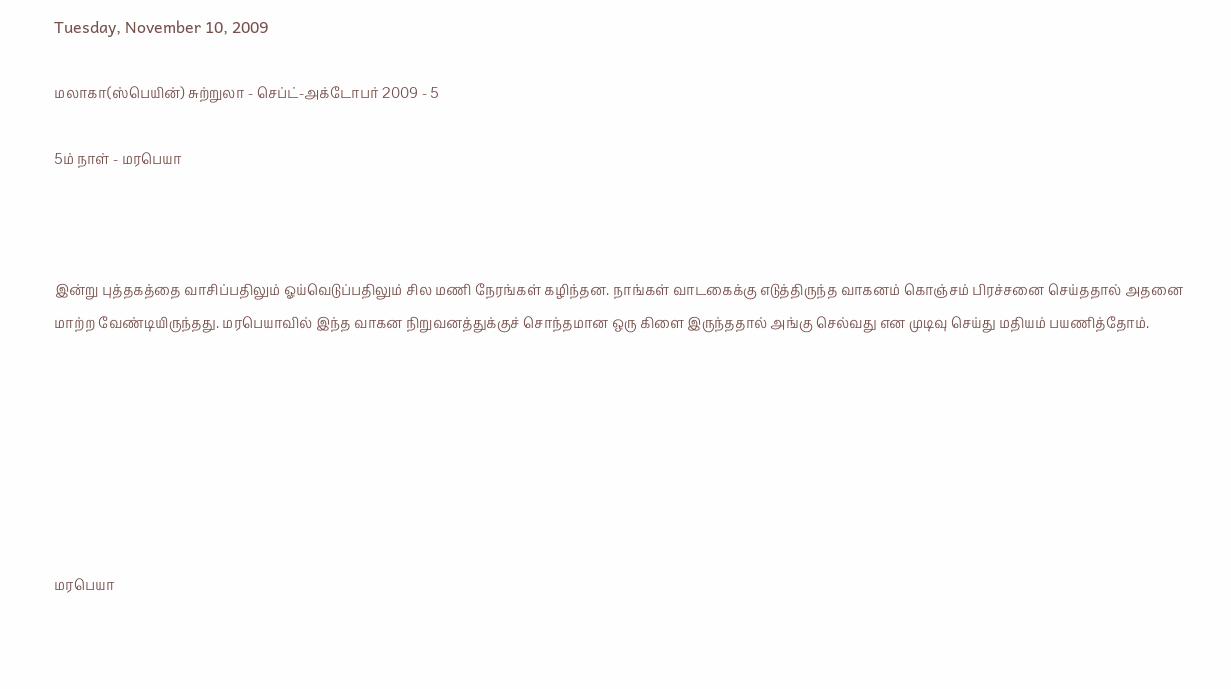Tuesday, November 10, 2009

மலாகா(ஸ்பெயின்) சுற்றுலா - செப்ட்-அக்டோபர் 2009 - 5

5ம் நாள் - மரபெயா



இன்று புத்தகத்தை வாசிப்பதிலும் ஓய்வெடுப்பதிலும் சில மணி நேரங்கள் கழிந்தன. நாங்கள் வாடகைக்கு எடுத்திருந்த வாகனம் கொஞ்சம் பிரச்சனை செய்ததால் அதனை மாற்ற வேண்டியிருந்தது. மரபெயாவில் இந்த வாகன நிறுவனத்துக்குச் சொந்தமான ஒரு கிளை இருந்ததால் அங்கு செல்வது என முடிவு செய்து மதியம் பயணித்தோம்.







மரபெயா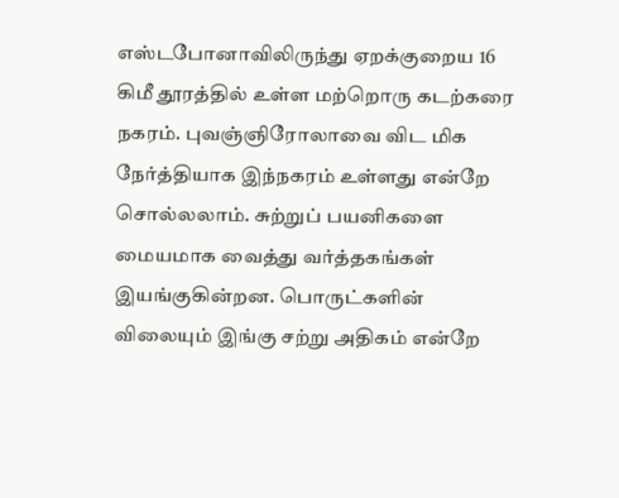எஸ்டபோனாவிலிருந்து ஏறக்குறைய 16 கிமீ தூரத்தில் உள்ள மற்றொரு கடற்கரை நகரம். புவஞ்ஞிரோலாவை விட மிக நேர்த்தியாக இந்நகரம் உள்ளது என்றே சொல்லலாம். சுற்றுப் பயனிகளை மையமாக வைத்து வர்த்தகங்கள் இயங்குகின்றன. பொருட்களின் விலையும் இங்கு சற்று அதிகம் என்றே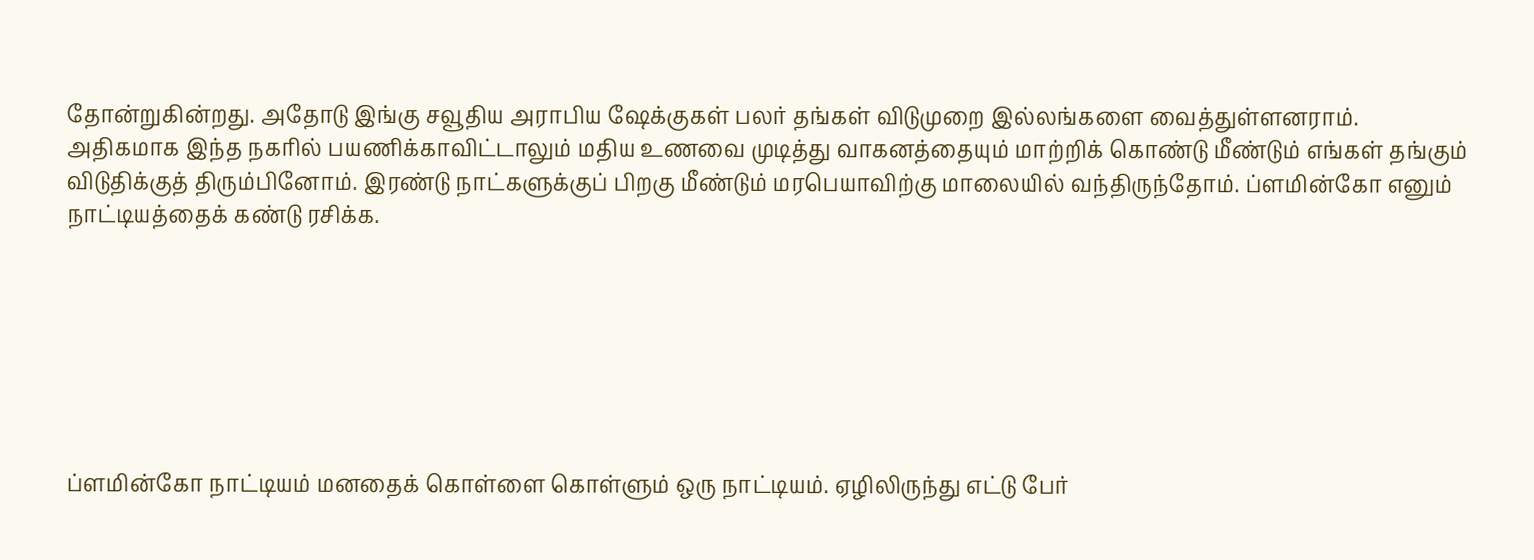தோன்றுகின்றது. அதோடு இங்கு சவூதிய அராபிய ஷேக்குகள் பலர் தங்கள் விடுமுறை இல்லங்களை வைத்துள்ளனராம். அதிகமாக இந்த நகரில் பயணிக்காவிட்டாலும் மதிய உணவை முடித்து வாகனத்தையும் மாற்றிக் கொண்டு மீண்டும் எங்கள் தங்கும் விடுதிக்குத் திரும்பினோம். இரண்டு நாட்களுக்குப் பிறகு மீண்டும் மரபெயாவிற்கு மாலையில் வந்திருந்தோம். ப்ளமின்கோ எனும் நாட்டியத்தைக் கண்டு ரசிக்க.







ப்ளமின்கோ நாட்டியம் மனதைக் கொள்ளை கொள்ளும் ஒரு நாட்டியம். ஏழிலிருந்து எட்டு பேர்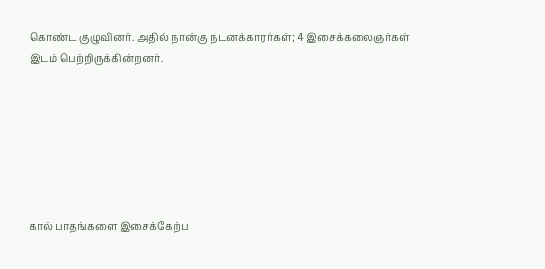கொண்ட குழுவினர். அதில் நான்கு நடனக்காரர்கள்; 4 இசைக்கலைஞர்கள் இடம் பெற்றிருக்கின்றனர்.







கால் பாதங்களை இசைக்கேற்ப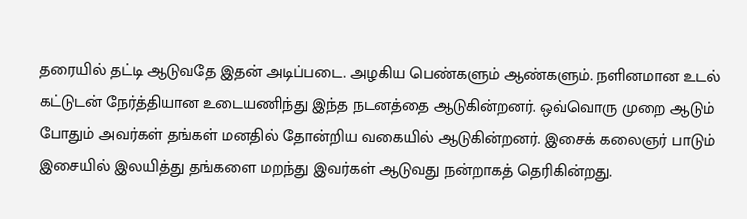தரையில் தட்டி ஆடுவதே இதன் அடிப்படை. அழகிய பெண்களும் ஆண்களும். நளினமான உடல் கட்டுடன் நேர்த்தியான உடையணிந்து இந்த நடனத்தை ஆடுகின்றனர். ஒவ்வொரு முறை ஆடும் போதும் அவர்கள் தங்கள் மனதில் தோன்றிய வகையில் ஆடுகின்றனர். இசைக் கலைஞர் பாடும் இசையில் இலயித்து தங்களை மறந்து இவர்கள் ஆடுவது நன்றாகத் தெரிகின்றது.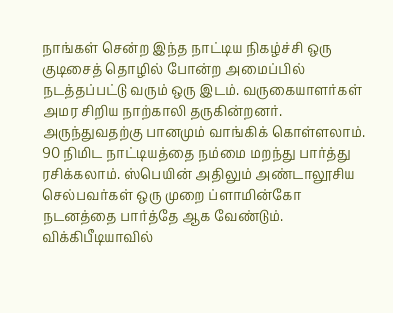நாங்கள் சென்ற இந்த நாட்டிய நிகழ்ச்சி ஒரு குடிசைத் தொழில் போன்ற அமைப்பில் நடத்தப்பட்டு வரும் ஒரு இடம். வருகையாளர்கள் அமர சிறிய நாற்காலி தருகின்றனர். அருந்துவதற்கு பானமும் வாங்கிக் கொள்ளலாம். 90 நிமிட நாட்டியத்தை நம்மை மறந்து பார்த்து ரசிக்கலாம். ஸ்பெயின் அதிலும் அண்டாலூசிய செல்பவர்கள் ஒரு முறை ப்ளாமின்கோ நடனத்தை பார்த்தே ஆக வேண்டும். விக்கிபீடியாவில்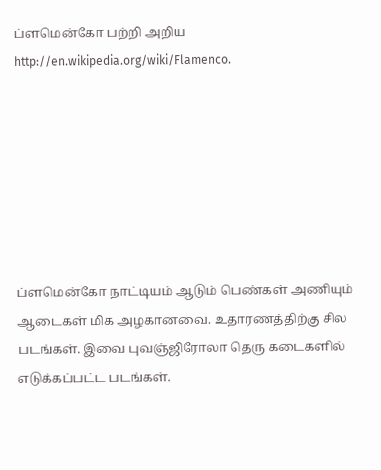ப்ளமென்கோ பற்றி அறிய http://en.wikipedia.org/wiki/Flamenco.







ப்ளமென்கோ நாட்டியம் ஆடும் பெண்கள் அணியும் ஆடைகள் மிக அழகானவை. உதாரணத்திற்கு சில படங்கள். இவை புவஞ்ஜிரோலா தெரு கடைகளில் எடுக்கப்பட்ட படங்கள்.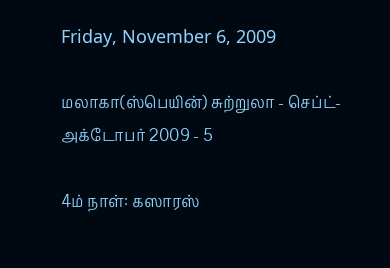Friday, November 6, 2009

மலாகா(ஸ்பெயின்) சுற்றுலா - செப்ட்-அக்டோபர் 2009 - 5

4ம் நாள்: கஸாரஸ்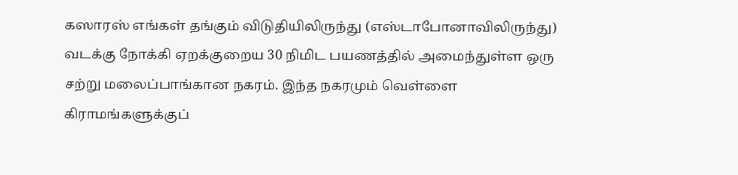கஸாரஸ் எங்கள் தங்கும் விடுதியிலிருந்து (எஸ்டாபோனாவிலிருந்து) வடக்கு நோக்கி ஏறக்குறைய 30 நிமிட பயணத்தில் அமைந்துள்ள ஒரு சற்று மலைப்பாங்கான நகரம். இந்த நகரமும் வெள்ளை கிராமங்களுக்குப்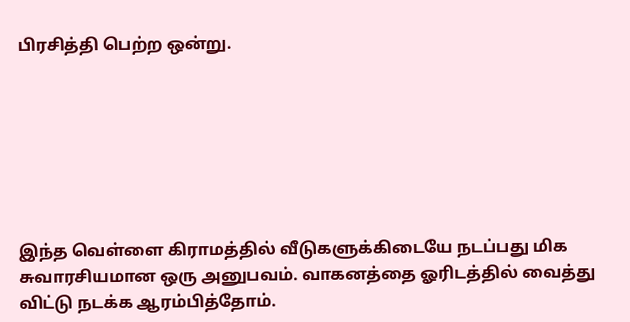பிரசித்தி பெற்ற ஒன்று.







இந்த வெள்ளை கிராமத்தில் வீடுகளுக்கிடையே நடப்பது மிக சுவாரசியமான ஒரு அனுபவம். வாகனத்தை ஓரிடத்தில் வைத்து விட்டு நடக்க ஆரம்பித்தோம்.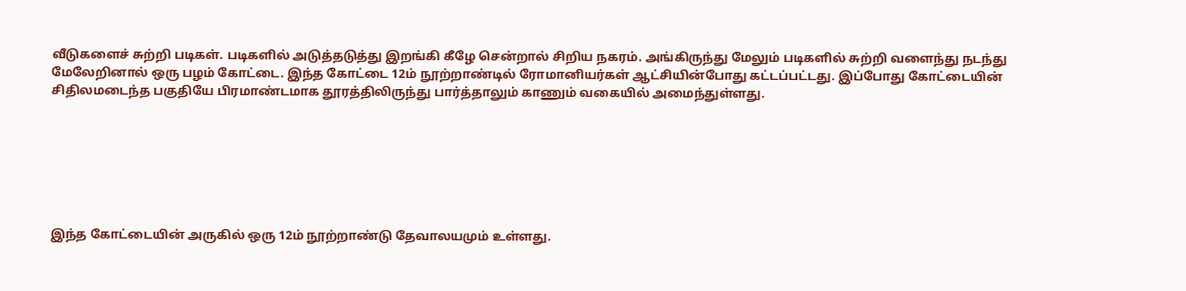வீடுகளைச் சுற்றி படிகள். படிகளில் அடுத்தடுத்து இறங்கி கீழே சென்றால் சிறிய நகரம். அங்கிருந்து மேலும் படிகளில் சுற்றி வளைந்து நடந்து மேலேறினால் ஒரு பழம் கோட்டை. இந்த கோட்டை 12ம் நூற்றாண்டில் ரோமானியர்கள் ஆட்சியின்போது கட்டப்பட்டது. இப்போது கோட்டையின் சிதிலமடைந்த பகுதியே பிரமாண்டமாக தூரத்திலிருந்து பார்த்தாலும் காணும் வகையில் அமைந்துள்ளது.







இந்த கோட்டையின் அருகில் ஒரு 12ம் நூற்றாண்டு தேவாலயமும் உள்ளது.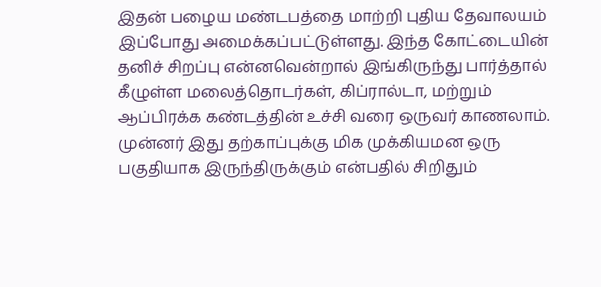இதன் பழைய மண்டபத்தை மாற்றி புதிய தேவாலயம் இப்போது அமைக்கப்பட்டுள்ளது. இந்த கோட்டையின் தனிச் சிறப்பு என்னவென்றால் இங்கிருந்து பார்த்தால் கீழுள்ள மலைத்தொடர்கள், கிப்ரால்டா, மற்றும் ஆப்பிரக்க கண்டத்தின் உச்சி வரை ஒருவர் காணலாம். முன்னர் இது தற்காப்புக்கு மிக முக்கியமன ஒரு பகுதியாக இருந்திருக்கும் என்பதில் சிறிதும்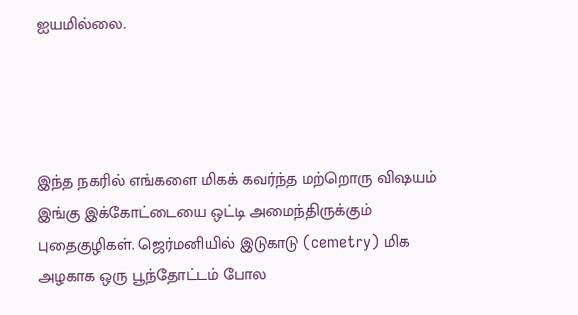ஐயமில்லை.




இந்த நகரில் எங்களை மிகக் கவர்ந்த மற்றொரு விஷயம் இங்கு இக்கோட்டையை ஒட்டி அமைந்திருக்கும் புதைகுழிகள். ஜெர்மனியில் இடுகாடு (cemetry) மிக அழகாக ஒரு பூந்தோட்டம் போல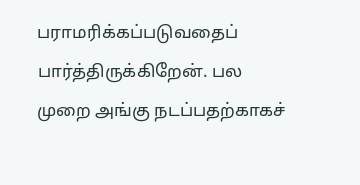பராமரிக்கப்படுவதைப் பார்த்திருக்கிறேன். பல முறை அங்கு நடப்பதற்காகச்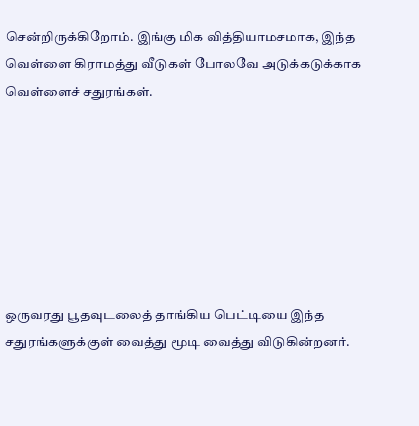சென்றிருக்கிறோம். இங்கு மிக வித்தியாமசமாக, இந்த வெள்ளை கிராமத்து வீடுகள் போலவே அடுக்கடுக்காக வெள்ளைச் சதுரங்கள்.







ஒருவரது பூதவுடலைத் தாங்கிய பெட்டியை இந்த சதுரங்களுக்குள் வைத்து மூடி வைத்து விடுகின்றனர்.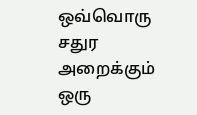ஒவ்வொரு சதுர அறைக்கும் ஒரு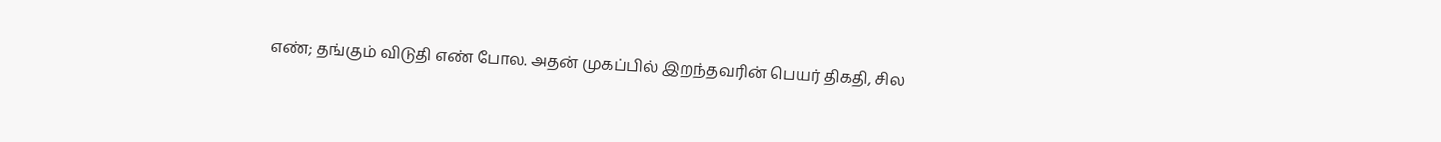எண்; தங்கும் விடுதி எண் போல. அதன் முகப்பில் இறந்தவரின் பெயர் திகதி, சில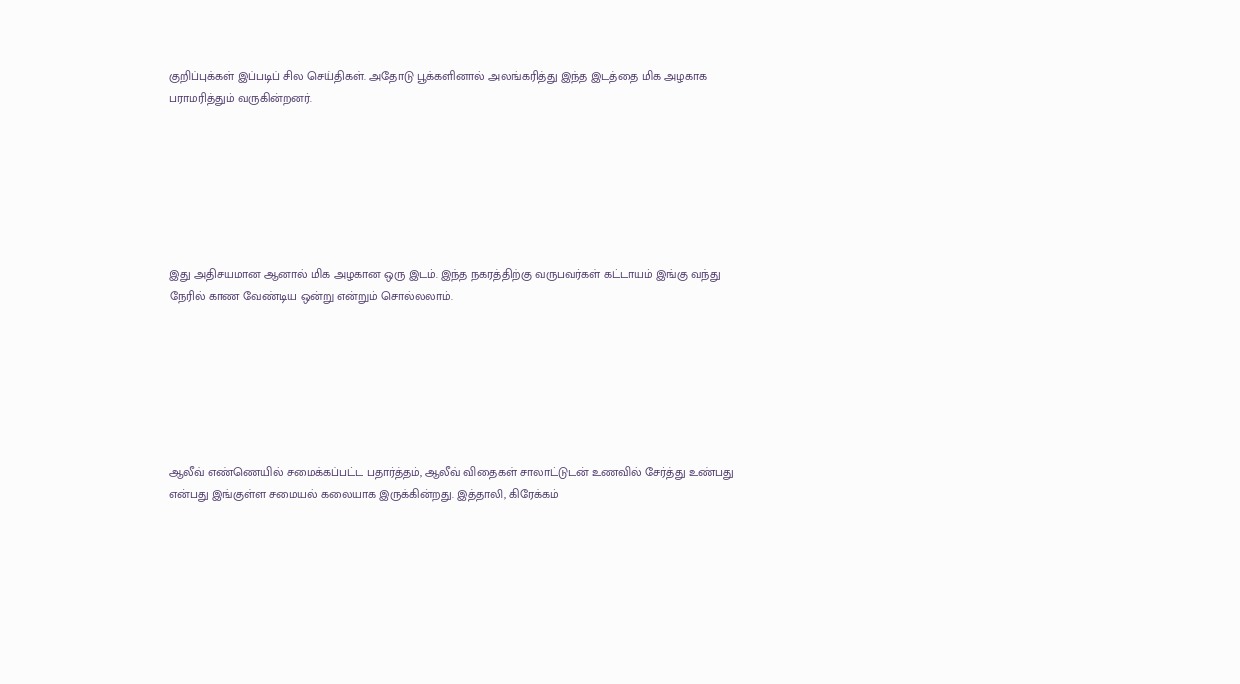குறிப்புக்கள் இப்படிப் சில செய்திகள். அதோடு பூக்களினால் அலங்கரித்து இந்த இடத்தை மிக அழகாக பராமரித்தும் வருகின்றனர்.







இது அதிசயமான ஆனால் மிக அழகான ஒரு இடம். இந்த நகரத்திற்கு வருபவர்கள் கட்டாயம் இங்கு வந்து நேரில் காண வேண்டிய ஒன்று என்றும் சொல்லலாம்.







ஆலீவ் எண்ணெயில் சமைக்கப்பட்ட பதார்த்தம், ஆலீவ் விதைகள் சாலாட்டுடன் உணவில் சேர்த்து உண்பது என்பது இங்குள்ள சமையல் கலையாக இருக்கின்றது. இத்தாலி, கிரேக்கம்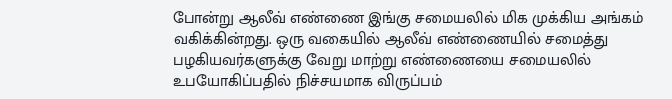போன்று ஆலீவ் எண்ணை இங்கு சமையலில் மிக முக்கிய அங்கம் வகிக்கின்றது. ஒரு வகையில் ஆலீவ் எண்ணையில் சமைத்து பழகியவர்களுக்கு வேறு மாற்று எண்ணையை சமையலில் உபயோகிப்பதில் நிச்சயமாக விருப்பம்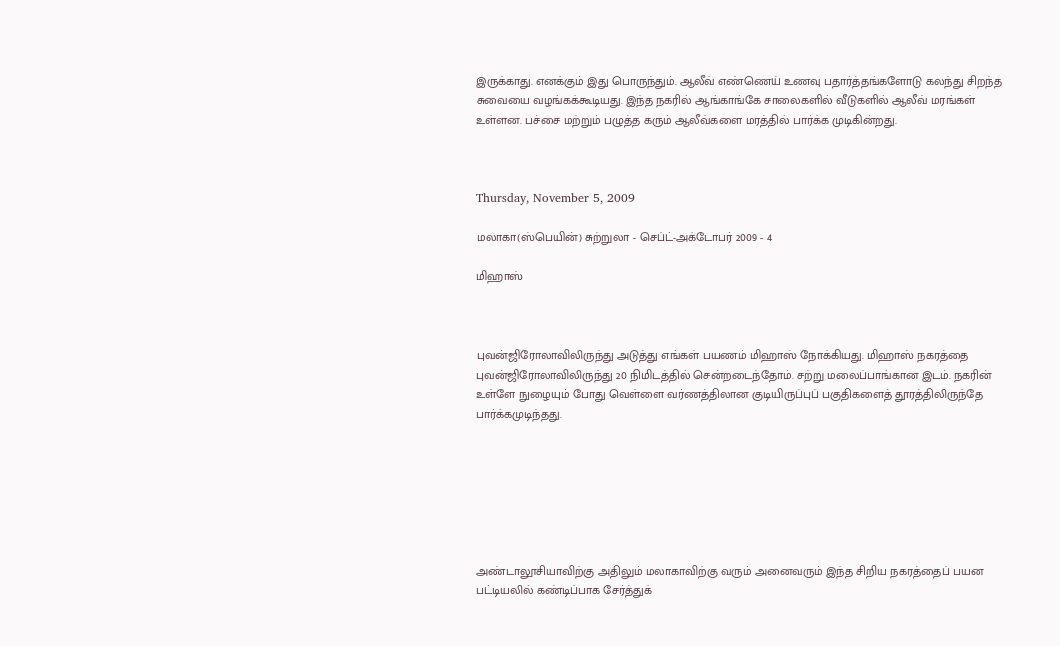இருக்காது. எனக்கும் இது பொருந்தும். ஆலீவ் எண்ணெய் உணவு பதார்த்தங்களோடு கலந்து சிறந்த சுவையை வழங்கக்கூடியது. இந்த நகரில் ஆங்காங்கே சாலைகளில் வீடுகளில் ஆலீவ் மரங்கள் உள்ளன. பச்சை மற்றும் பழுத்த கரும் ஆலீவ்களை மரத்தில் பார்க்க முடிகின்றது.



Thursday, November 5, 2009

மலாகா(ஸ்பெயின்) சுற்றுலா - செப்ட்-அக்டோபர் 2009 - 4

மிஹாஸ்



புவன்ஜிரோலாவிலிருந்து அடுத்து எங்கள் பயணம் மிஹாஸ் நோக்கியது. மிஹாஸ் நகரத்தை புவன்ஜிரோலாவிலிருந்து 20 நிமிடத்தில் சென்றடைந்தோம். சற்று மலைப்பாங்கான இடம். நகரின் உள்ளே நுழையும் போது வெள்ளை வர்ணத்திலான குடியிருப்புப் பகுதிகளைத் தூரத்திலிருந்தே பார்க்கமுடிந்தது.







அண்டாலூசியாவிற்கு அதிலும் மலாகாவிற்கு வரும் அனைவரும் இந்த சிறிய நகரத்தைப் பயன பட்டியலில் கண்டிப்பாக சேர்த்துக்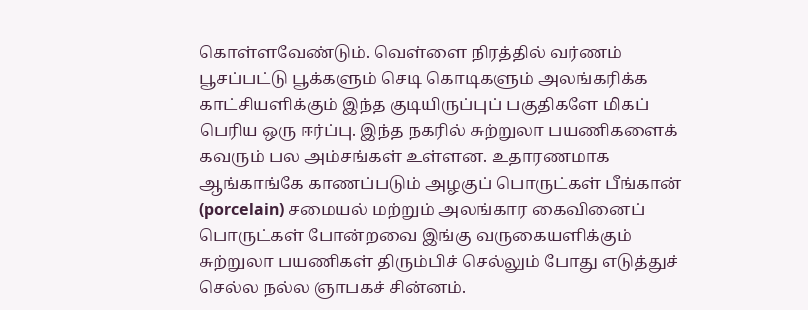கொள்ளவேண்டும். வெள்ளை நிரத்தில் வர்ணம் பூசப்பட்டு பூக்களும் செடி கொடிகளும் அலங்கரிக்க காட்சியளிக்கும் இந்த குடியிருப்புப் பகுதிகளே மிகப் பெரிய ஒரு ஈர்ப்பு. இந்த நகரில் சுற்றுலா பயணிகளைக் கவரும் பல அம்சங்கள் உள்ளன. உதாரணமாக ஆங்காங்கே காணப்படும் அழகுப் பொருட்கள் பீங்கான் (porcelain) சமையல் மற்றும் அலங்கார கைவினைப் பொருட்கள் போன்றவை இங்கு வருகையளிக்கும் சுற்றுலா பயணிகள் திரும்பிச் செல்லும் போது எடுத்துச் செல்ல நல்ல ஞாபகச் சின்னம்.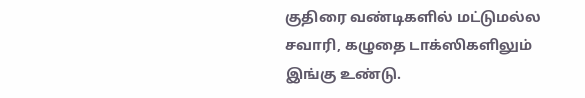குதிரை வண்டிகளில் மட்டுமல்ல சவாரி, கழுதை டாக்ஸிகளிலும் இங்கு உண்டு.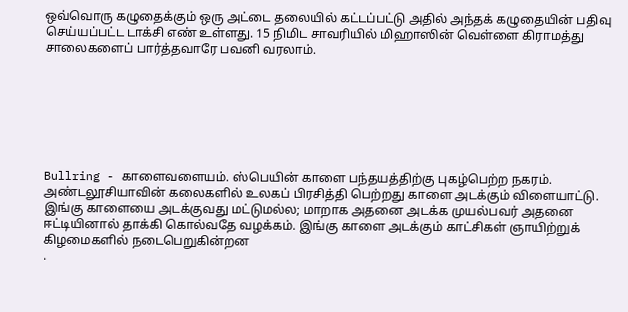ஒவ்வொரு கழுதைக்கும் ஒரு அட்டை தலையில் கட்டப்பட்டு அதில் அந்தக் கழுதையின் பதிவு செய்யப்பட்ட டாக்சி எண் உள்ளது. 15 நிமிட சாவரியில் மிஹாஸின் வெள்ளை கிராமத்து சாலைகளைப் பார்த்தவாரே பவனி வரலாம்.







Bullring - காளைவளையம். ஸ்பெயின் காளை பந்தயத்திற்கு புகழ்பெற்ற நகரம். அண்டலூசியாவின் கலைகளில் உலகப் பிரசித்தி பெற்றது காளை அடக்கும் விளையாட்டு. இங்கு காளையை அடக்குவது மட்டுமல்ல; மாறாக அதனை அடக்க முயல்பவர் அதனை ஈட்டியினால் தாக்கி கொல்வதே வழக்கம். இங்கு காளை அடக்கும் காட்சிகள் ஞாயிற்றுக் கிழமைகளில் நடைபெறுகின்றன
.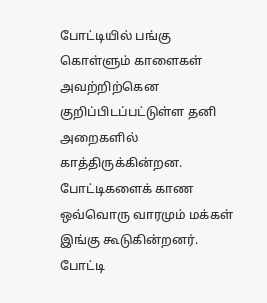போட்டியில் பங்கு கொள்ளும் காளைகள் அவற்றிற்கென குறிப்பிடப்பட்டுள்ள தனி அறைகளில் காத்திருக்கின்றன. போட்டிகளைக் காண ஒவ்வொரு வாரமும் மக்கள் இங்கு கூடுகின்றனர். போட்டி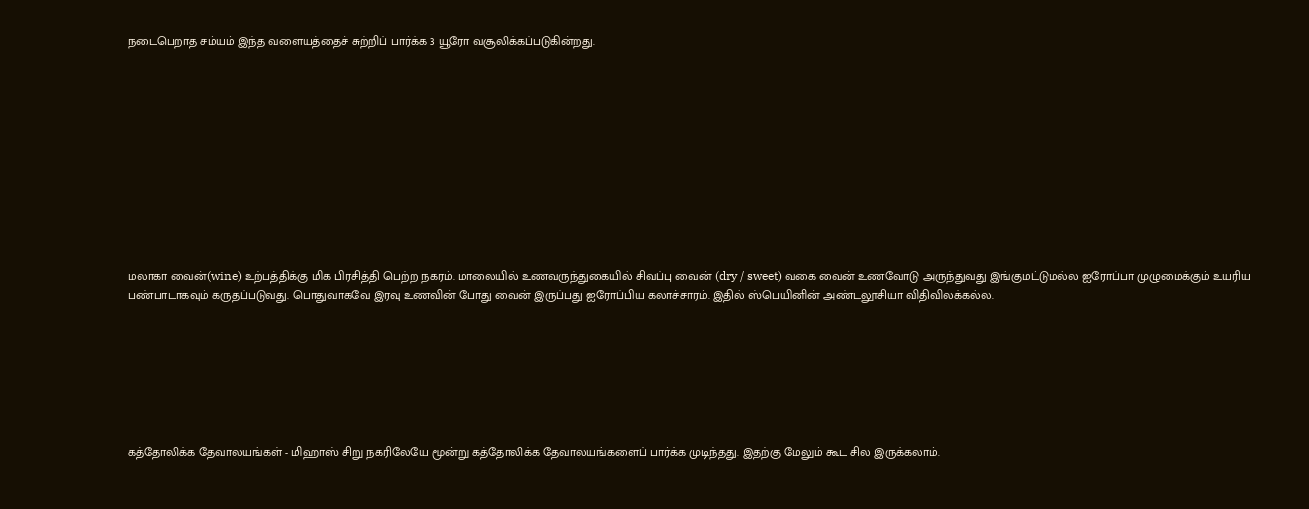நடைபெறாத சம்யம் இந்த வளையத்தைச் சுற்றிப் பார்க்க 3 யூரோ வசூலிக்கப்படுகின்றது.











மலாகா வைன்(wine) உற்பத்திக்கு மிக பிரசித்தி பெற்ற நகரம். மாலையில் உணவருந்துகையில் சிவப்பு வைன் (dry / sweet) வகை வைன் உணவோடு அருந்துவது இங்குமட்டுமல்ல ஐரோப்பா முழுமைக்கும் உயரிய பண்பாடாகவும் கருதப்படுவது. பொதுவாகவே இரவு உணவின் போது வைன் இருப்பது ஐரோப்பிய கலாச்சாரம். இதில் ஸ்பெயினின் அண்டலூசியா விதிவிலக்கல்ல.







கத்தோலிக்க தேவாலயங்கள் - மிஹாஸ் சிறு நகரிலேயே மூன்று கத்தோலிக்க தேவாலயங்களைப் பார்க்க முடிந்தது. இதற்கு மேலும் கூட சில இருக்கலாம்.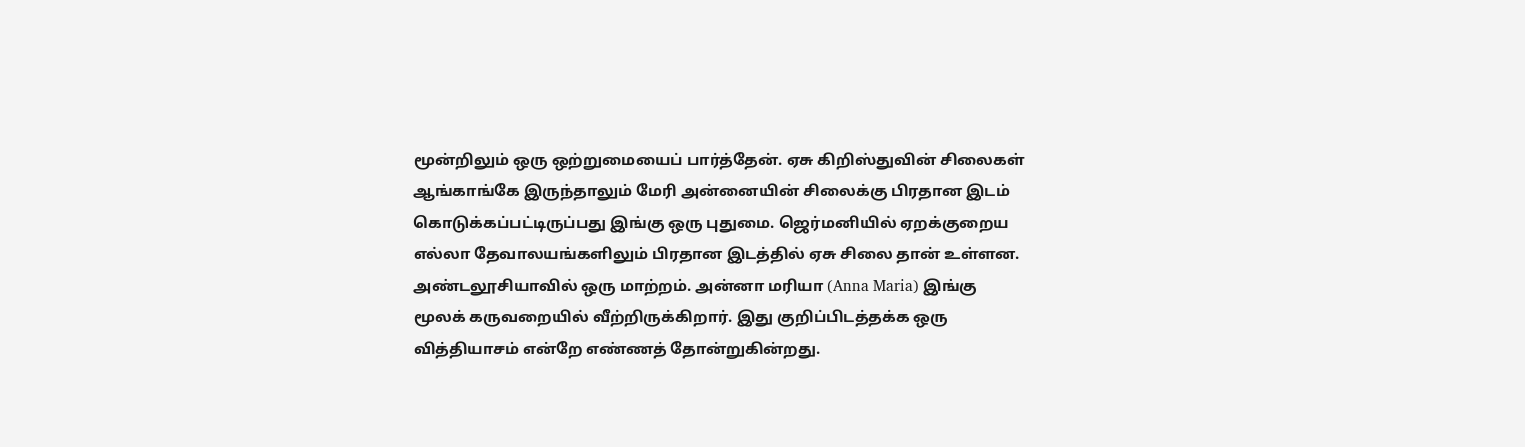மூன்றிலும் ஒரு ஒற்றுமையைப் பார்த்தேன். ஏசு கிறிஸ்துவின் சிலைகள் ஆங்காங்கே இருந்தாலும் மேரி அன்னையின் சிலைக்கு பிரதான இடம் கொடுக்கப்பட்டிருப்பது இங்கு ஒரு புதுமை. ஜெர்மனியில் ஏறக்குறைய எல்லா தேவாலயங்களிலும் பிரதான இடத்தில் ஏசு சிலை தான் உள்ளன. அண்டலூசியாவில் ஒரு மாற்றம். அன்னா மரியா (Anna Maria) இங்கு மூலக் கருவறையில் வீற்றிருக்கிறார். இது குறிப்பிடத்தக்க ஒரு வித்தியாசம் என்றே எண்ணத் தோன்றுகின்றது.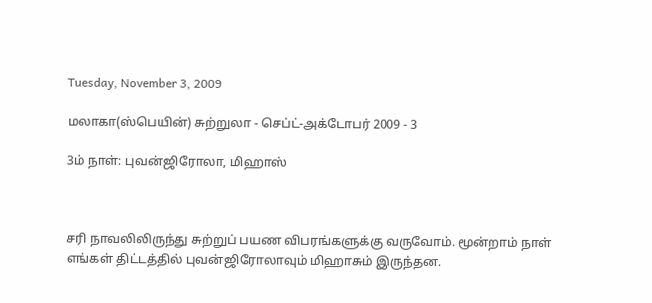Tuesday, November 3, 2009

மலாகா(ஸ்பெயின்) சுற்றுலா - செப்ட்-அக்டோபர் 2009 - 3

3ம் நாள்: புவன்ஜிரோலா, மிஹாஸ்



சரி நாவலிலிருந்து சுற்றுப் பயண விபரங்களுக்கு வருவோம். மூன்றாம் நாள் எங்கள் திட்டத்தில் புவன்ஜிரோலாவும் மிஹாசும் இருந்தன.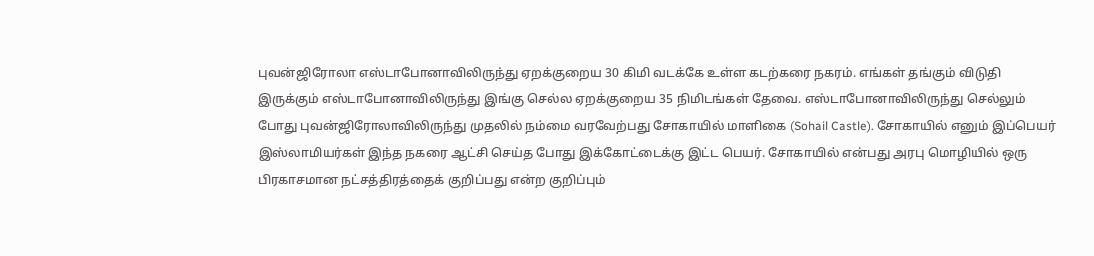புவன்ஜிரோலா எஸ்டாபோனாவிலிருந்து ஏறக்குறைய 30 கிமி வடக்கே உள்ள கடற்கரை நகரம். எங்கள் தங்கும் விடுதி இருக்கும் எஸ்டாபோனாவிலிருந்து இங்கு செல்ல ஏறக்குறைய 35 நிமிடங்கள் தேவை. எஸ்டாபோனாவிலிருந்து செல்லும் போது புவன்ஜிரோலாவிலிருந்து முதலில் நம்மை வரவேற்பது சோகாயில் மாளிகை (Sohail Castle). சோகாயில் எனும் இப்பெயர் இஸ்லாமியர்கள் இந்த நகரை ஆட்சி செய்த போது இக்கோட்டைக்கு இட்ட பெயர். சோகாயில் என்பது அரபு மொழியில் ஒரு பிரகாசமான நட்சத்திரத்தைக் குறிப்பது என்ற குறிப்பும்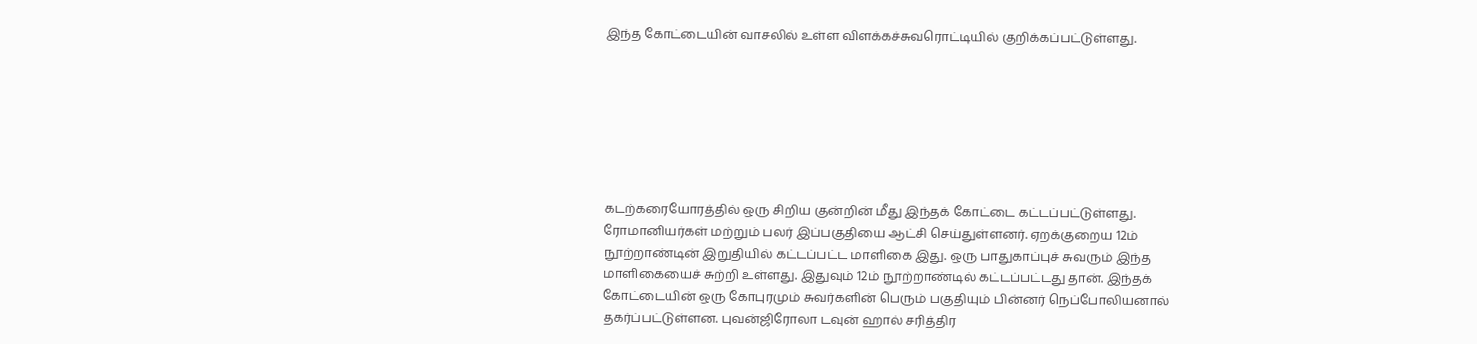இந்த கோட்டையின் வாசலில் உள்ள விளக்கச்சுவரொட்டியில் குறிக்கப்பட்டுள்ளது.







கடற்கரையோரத்தில் ஒரு சிறிய குன்றின் மீது இந்தக் கோட்டை கட்டப்பட்டுள்ளது. ரோமானியர்கள் மற்றும் பலர் இப்பகுதியை ஆட்சி செய்துள்ளனர். ஏறக்குறைய 12ம் நூற்றாண்டின் இறுதியில் கட்டப்பட்ட மாளிகை இது. ஒரு பாதுகாப்புச் சுவரும் இந்த மாளிகையைச் சுற்றி உள்ளது. இதுவும் 12ம் நூற்றாண்டில் கட்டப்பட்டது தான். இந்தக் கோட்டையின் ஒரு கோபுரமும் சுவர்களின் பெரும் பகுதியும் பின்னர் நெப்போலியனால் தகர்ப்பட்டுள்ளன. புவன்ஜிரோலா டவுன் ஹால் சரித்திர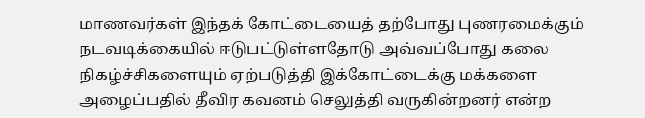மாணவர்கள் இந்தக் கோட்டையைத் தற்போது புணரமைக்கும் நடவடிக்கையில் ஈடுபட்டுள்ளதோடு அவ்வப்போது கலை நிகழ்ச்சிகளையும் ஏற்படுத்தி இக்கோட்டைக்கு மக்களை அழைப்பதில் தீவிர கவனம் செலுத்தி வருகின்றனர் என்ற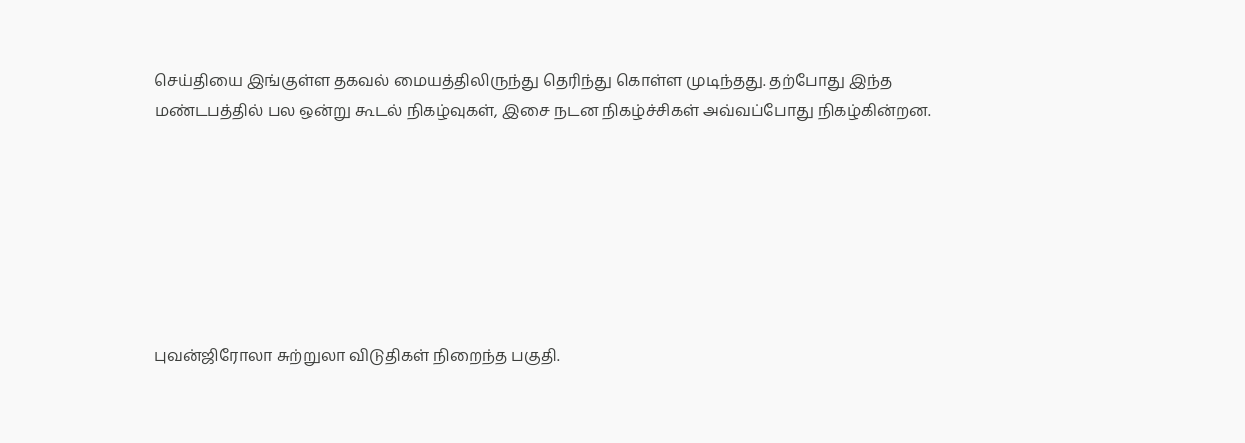செய்தியை இங்குள்ள தகவல் மையத்திலிருந்து தெரிந்து கொள்ள முடிந்தது. தற்போது இந்த மண்டபத்தில் பல ஒன்று கூடல் நிகழ்வுகள், இசை நடன நிகழ்ச்சிகள் அவ்வப்போது நிகழ்கின்றன.







புவன்ஜிரோலா சுற்றுலா விடுதிகள் நிறைந்த பகுதி.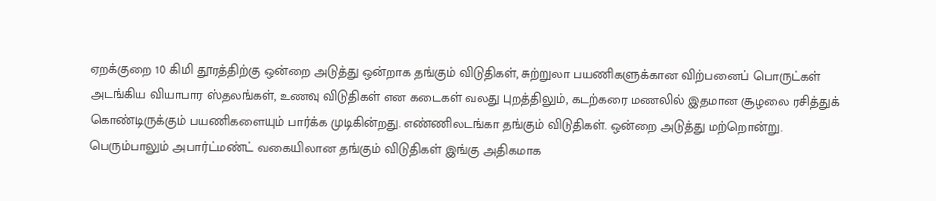ஏறக்குறை 10 கிமி தூரத்திற்கு ஒன்றை அடுத்து ஒன்றாக தங்கும் விடுதிகள், சுற்றுலா பயணிகளுக்கான விற்பனைப் பொருட்கள் அடங்கிய வியாபார ஸ்தலங்கள், உணவு விடுதிகள் என கடைகள் வலது புறத்திலும், கடற்கரை மணலில் இதமான சூழலை ரசித்துக் கொண்டிருக்கும் பயணிகளையும் பார்க்க முடிகின்றது. எண்ணிலடங்கா தங்கும் விடுதிகள். ஒன்றை அடுத்து மற்றொன்று. பெரும்பாலும் அபார்ட்மண்ட் வகையிலான தங்கும் விடுதிகள் இங்கு அதிகமாக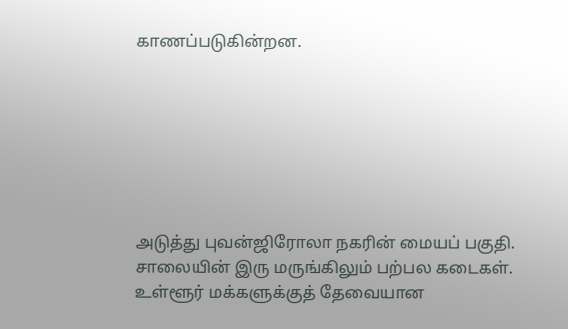காணப்படுகின்றன.







அடுத்து புவன்ஜிரோலா நகரின் மையப் பகுதி. சாலையின் இரு மருங்கிலும் பற்பல கடைகள். உள்ளூர் மக்களுக்குத் தேவையான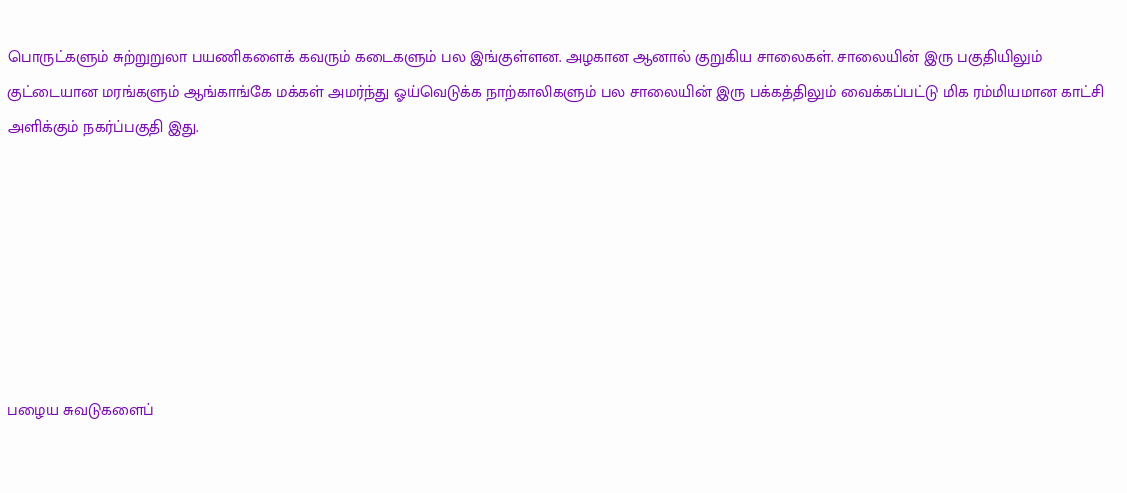பொருட்களும் சுற்றுறுலா பயணிகளைக் கவரும் கடைகளும் பல இங்குள்ளன. அழகான ஆனால் குறுகிய சாலைகள். சாலையின் இரு பகுதியிலும் குட்டையான மரங்களும் ஆங்காங்கே மக்கள் அமர்ந்து ஓய்வெடுக்க நாற்காலிகளும் பல சாலையின் இரு பக்கத்திலும் வைக்கப்பட்டு மிக ரம்மியமான காட்சி அளிக்கும் நகர்ப்பகுதி இது.







பழைய சுவடுகளைப்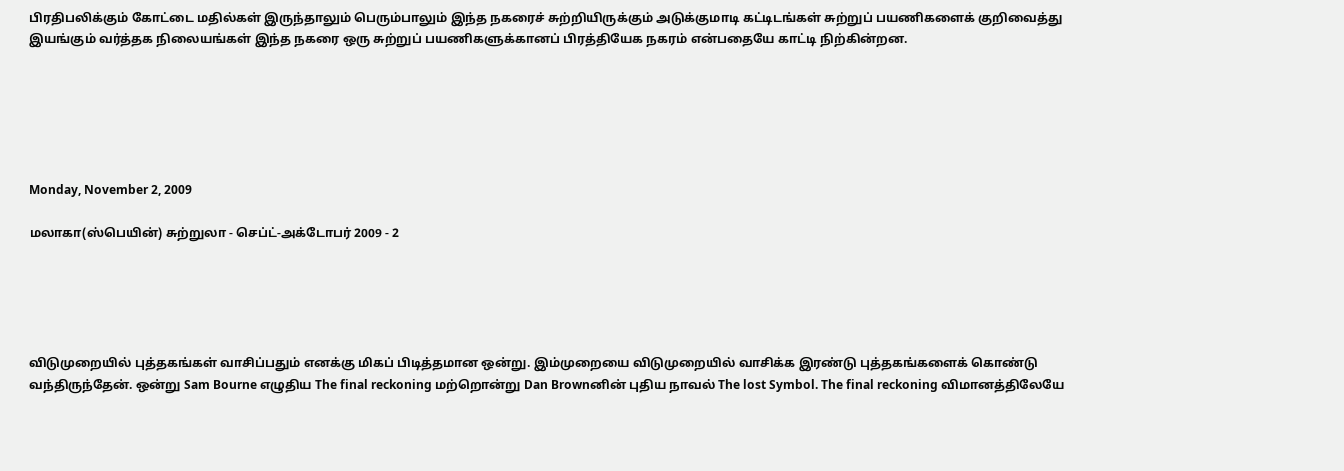பிரதிபலிக்கும் கோட்டை மதில்கள் இருந்தாலும் பெரும்பாலும் இந்த நகரைச் சுற்றியிருக்கும் அடுக்குமாடி கட்டிடங்கள் சுற்றுப் பயணிகளைக் குறிவைத்து இயங்கும் வர்த்தக நிலையங்கள் இந்த நகரை ஒரு சுற்றுப் பயணிகளுக்கானப் பிரத்தியேக நகரம் என்பதையே காட்டி நிற்கின்றன.






Monday, November 2, 2009

மலாகா(ஸ்பெயின்) சுற்றுலா - செப்ட்-அக்டோபர் 2009 - 2





விடுமுறையில் புத்தகங்கள் வாசிப்பதும் எனக்கு மிகப் பிடித்தமான ஒன்று. இம்முறையை விடுமுறையில் வாசிக்க இரண்டு புத்தகங்களைக் கொண்டு வந்திருந்தேன். ஒன்று Sam Bourne எழுதிய The final reckoning மற்றொன்று Dan Brownனின் புதிய நாவல் The lost Symbol. The final reckoning விமானத்திலேயே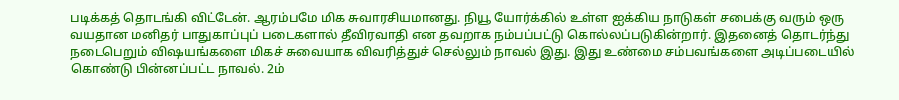படிக்கத் தொடங்கி விட்டேன். ஆரம்பமே மிக சுவாரசியமானது. நியூ யோர்க்கில் உள்ள ஐக்கிய நாடுகள் சபைக்கு வரும் ஒரு வயதான மனிதர் பாதுகாப்புப் படைகளால் தீவிரவாதி என தவறாக நம்பப்பட்டு கொல்லப்படுகின்றார். இதனைத் தொடர்ந்து நடைபெறும் விஷயங்களை மிகச் சுவையாக விவரித்துச் செல்லும் நாவல் இது. இது உண்மை சம்பவங்களை அடிப்படையில் கொண்டு பின்னப்பட்ட நாவல். 2ம்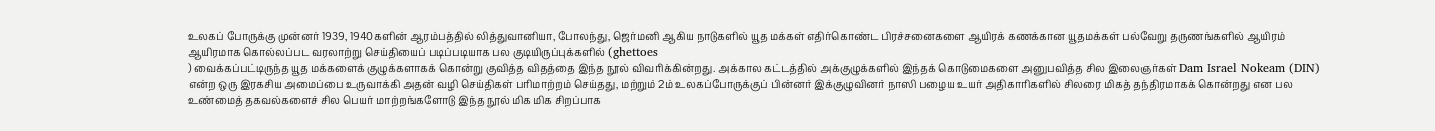உலகப் போருக்கு முன்னர் 1939, 1940களின் ஆரம்பத்தில் லித்துவானியா, போலந்து, ஜெர்மனி ஆகிய நாடுகளில் யூத மக்கள் எதிர்கொண்ட பிரச்சனைகளை ஆயிரக் கணக்கான யூதமக்கள் பல்வேறு தருணங்களில் ஆயிரம் ஆயிரமாக கொல்லப்பட வரலாற்று செய்தியைப் படிப்படியாக பல குடியிருப்புக்களில் (ghettoes
) வைக்கப்பட்டிருந்த யூத மக்களைக் குழுக்களாகக் கொன்று குவித்த விதத்தை இந்த நூல் விவரிக்கின்றது. அக்கால கட்டத்தில் அக்குழுக்களில் இந்தக் கொடுமைகளை அனுபவித்த சில இலைஞர்கள் Dam Israel Nokeam (DIN) என்ற ஒரு இரகசிய அமைப்பை உருவாக்கி அதன் வழி செய்திகள் பரிமாற்றம் செய்தது, மற்றும் 2ம் உலகப்போருக்குப் பின்னர் இக்குழுவினர் நாஸி பழைய உயர் அதிகாரிகளில் சிலரை மிகத் தந்திரமாகக் கொன்றது என பல உண்மைத் தகவல்களைச் சில பெயர் மாற்றங்களோடு இந்த நூல் மிக மிக சிறப்பாக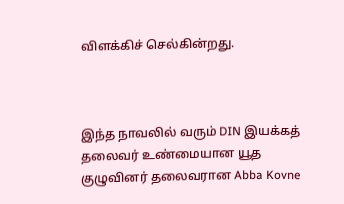விளக்கிச் செல்கின்றது.



இந்த நாவலில் வரும் DIN இயக்கத் தலைவர் உண்மையான யூத குழுவினர் தலைவரான Abba Kovne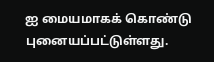ஐ மையமாகக் கொண்டு புனையப்பட்டுள்ளது.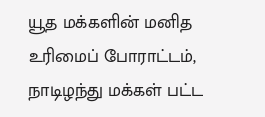யூத மக்களின் மனித உரிமைப் போராட்டம், நாடிழந்து மக்கள் பட்ட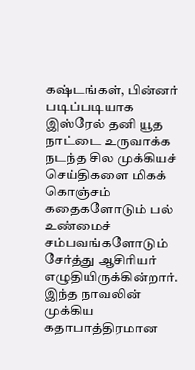கஷ்டங்கள், பின்னர் படிப்படியாக இஸ்ரேல் தனி யூத நாட்டை உருவாக்க நடந்த சில முக்கியச் செய்திகளை மிகக் கொஞ்சம் கதைகளோடும் பல் உண்மைச் சம்பவங்களோடும் சேர்த்து ஆசிரியர் எழுதியிருக்கின்றார். இந்த நாவலின் முக்கிய கதாபாத்திரமான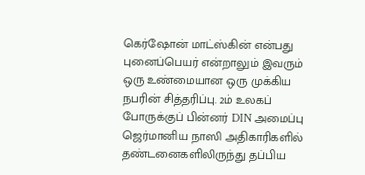கெர்ஷோன் மாட்ஸ்கின் என்பது புனைப்பெயர் என்றாலும் இவரும் ஒரு உண்மையான ஒரு முக்கிய நபரின் சித்தரிப்பு. 2ம் உலகப் போருக்குப் பின்னர் DIN அமைப்பு ஜெர்மானிய நாஸி அதிகாரிகளில் தண்டனைகளிலிருந்து தப்பிய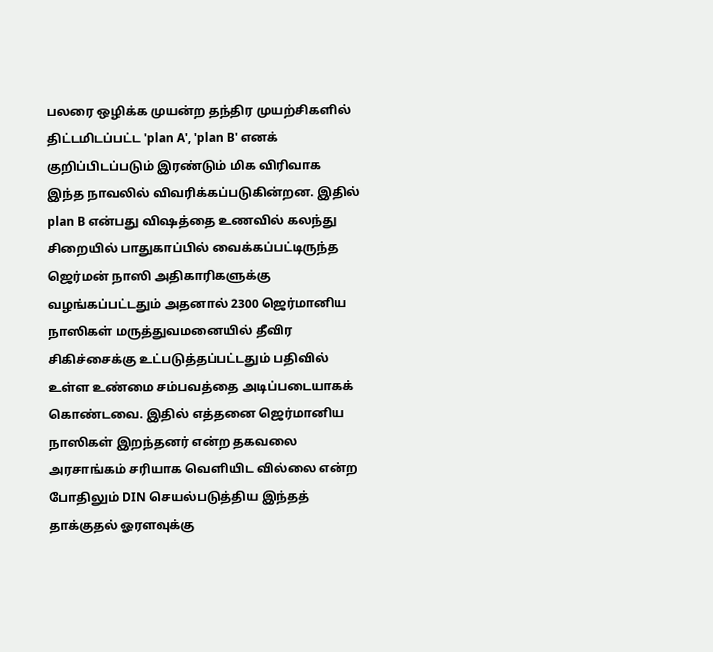பலரை ஒழிக்க முயன்ற தந்திர முயற்சிகளில் திட்டமிடப்பட்ட 'plan A', 'plan B' எனக் குறிப்பிடப்படும் இரண்டும் மிக விரிவாக இந்த நாவலில் விவரிக்கப்படுகின்றன. இதில்
plan B என்பது விஷத்தை உணவில் கலந்து சிறையில் பாதுகாப்பில் வைக்கப்பட்டிருந்த ஜெர்மன் நாஸி அதிகாரிகளுக்கு வழங்கப்பட்டதும் அதனால் 2300 ஜெர்மானிய நாஸிகள் மருத்துவமனையில் தீவிர சிகிச்சைக்கு உட்படுத்தப்பட்டதும் பதிவில் உள்ள உண்மை சம்பவத்தை அடிப்படையாகக் கொண்டவை. இதில் எத்தனை ஜெர்மானிய நாஸிகள் இறந்தனர் என்ற தகவலை அரசாங்கம் சரியாக வெளியிட வில்லை என்ற போதிலும் DIN செயல்படுத்திய இந்தத் தாக்குதல் ஓரளவுக்கு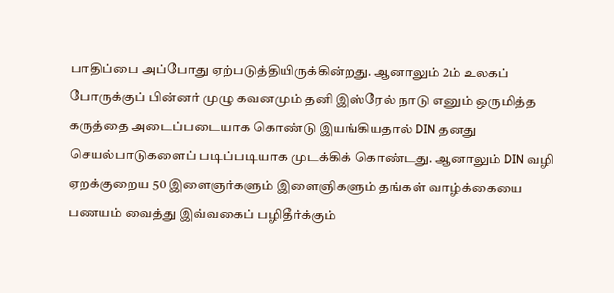பாதிப்பை அப்போது ஏற்படுத்தியிருக்கின்றது. ஆனாலும் 2ம் உலகப் போருக்குப் பின்னர் முழு கவனமும் தனி இஸ்ரேல் நாடு எனும் ஒருமித்த கருத்தை அடைப்படையாக கொண்டு இயங்கியதால் DIN தனது செயல்பாடுகளைப் படிப்படியாக முடக்கிக் கொண்டது. ஆனாலும் DIN வழி ஏறக்குறைய 50 இளைஞர்களும் இளைஞிகளும் தங்கள் வாழ்க்கையை பணயம் வைத்து இவ்வகைப் பழிதீர்க்கும்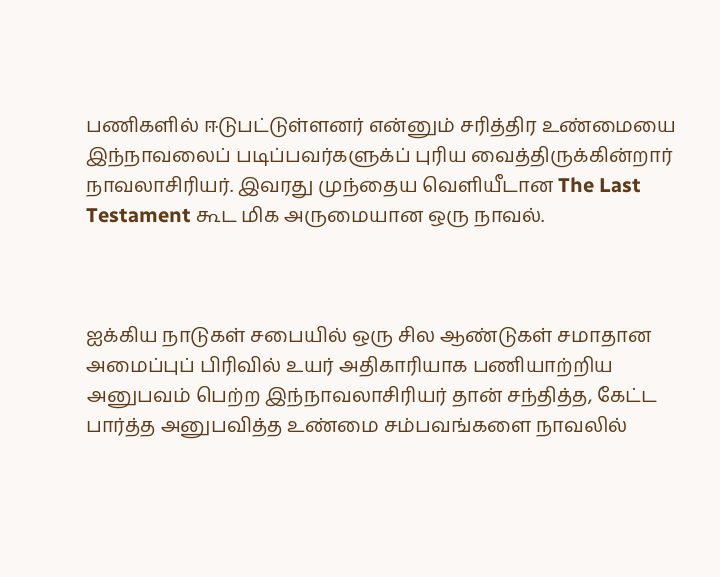பணிகளில் ஈடுபட்டுள்ளனர் என்னும் சரித்திர உண்மையை இந்நாவலைப் படிப்பவர்களுக்ப் புரிய வைத்திருக்கின்றார் நாவலாசிரியர். இவரது முந்தைய வெளியீடான The Last Testament கூட மிக அருமையான ஒரு நாவல்.



ஐக்கிய நாடுகள் சபையில் ஒரு சில ஆண்டுகள் சமாதான அமைப்புப் பிரிவில் உயர் அதிகாரியாக பணியாற்றிய அனுபவம் பெற்ற இந்நாவலாசிரியர் தான் சந்தித்த, கேட்ட பார்த்த அனுபவித்த உண்மை சம்பவங்களை நாவலில்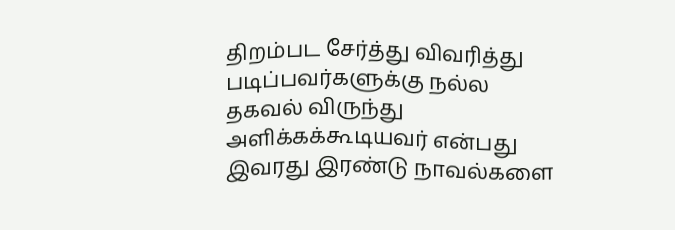திறம்பட சேர்த்து விவரித்து படிப்பவர்களுக்கு நல்ல தகவல் விருந்து அளிக்கக்கூடியவர் என்பது இவரது இரண்டு நாவல்களை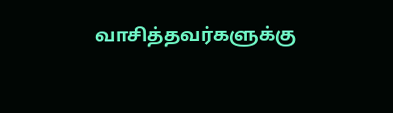வாசித்தவர்களுக்கு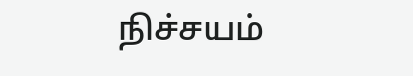நிச்சயம்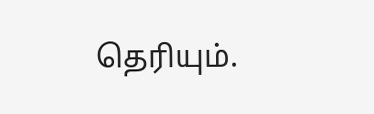தெரியும்.